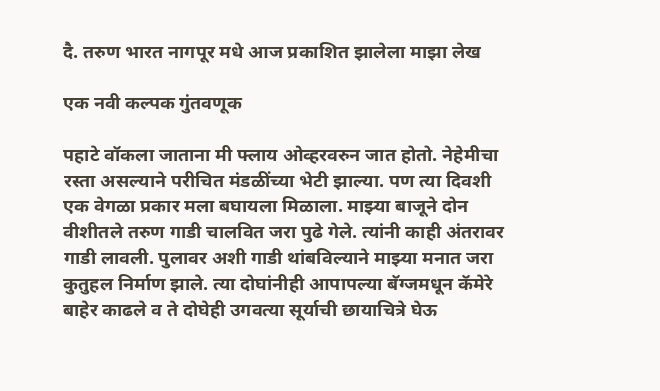दै. तरुण भारत नागपूर मधे आज प्रकाशित झालेला माझा लेख

एक नवी कल्पक गुंतवणूक

पहाटे वॉकला जाताना मी फ्लाय ओव्हरवरुन जात होतो. नेहेमीचा रस्ता असल्याने परीचित मंडळींच्या भेटी झाल्या. पण त्या दिवशी एक वेगळा प्रकार मला बघायला मिळाला. माझ्या बाजूने दोन वीशीतले तरुण गाडी चालवित जरा पुढे गेले. त्यांनी काही अंतरावर गाडी लावली. पुलावर अशी गाडी थांबविल्याने माझ्या मनात जरा कुतुहल निर्माण झाले. त्या दोघांनीही आपापल्या बॅग्जमधून कॅमेरे बाहेर काढले व ते दोघेही उगवत्या सूर्याची छायाचित्रे घेऊ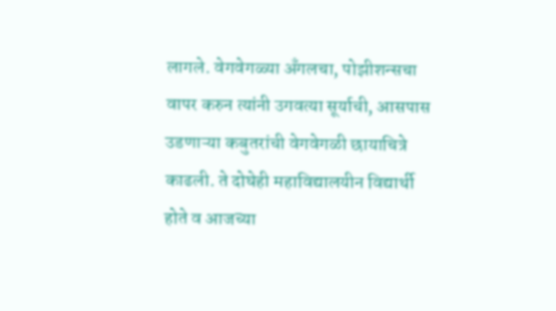लागले. वेगवेगळ्या अँगलचा, पोझीशन्सचा वापर करुन त्यांनी उगवत्या सूर्याची, आसपास उडणाऱ्या कबुतरांची वेगवेगळी छायाचित्रे काढली. ते दोघेही महाविद्यालयीन विद्यार्थी होते व आजच्या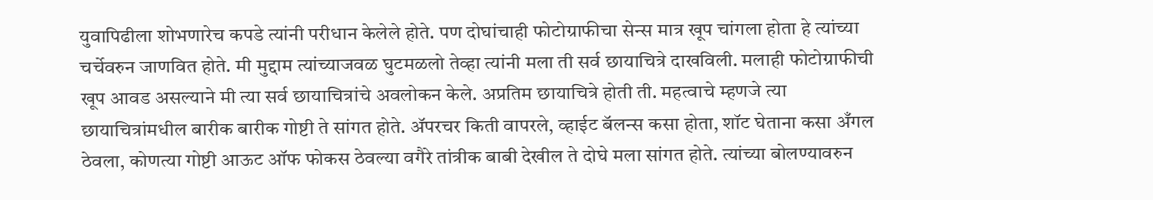युवापिढीला शोभणारेच कपडे त्यांनी परीधान केलेले होते. पण दोघांचाही फोटोग्राफीचा सेन्स मात्र खूप चांगला होता हे त्यांच्या चर्चेवरुन जाणवित होते. मी मुद्दाम त्यांच्याजवळ घुटमळलो तेव्हा त्यांनी मला ती सर्व छायाचित्रे दाखविली. मलाही फोटोग्राफीची खूप आवड असल्याने मी त्या सर्व छायाचित्रांचे अवलोकन केले. अप्रतिम छायाचित्रे होती ती. महत्वाचे म्हणजे त्या छायाचित्रांमधील बारीक बारीक गोष्टी ते सांगत होते. ॲपरचर किती वापरले, व्हाईट बॅलन्स कसा होता, शॉट घेताना कसा अँगल ठेवला, कोणत्या गोष्टी आऊट ऑफ फोकस ठेवल्या वगैरे तांत्रीक बाबी देखील ते दोघे मला सांगत होते. त्यांच्या बोलण्यावरुन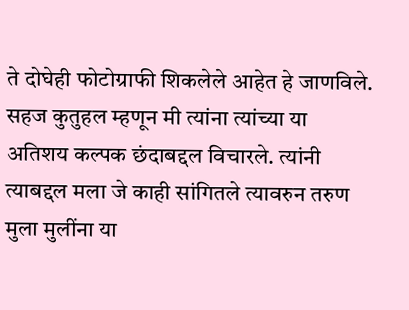ते दोघेही फोटोग्राफी शिकलेले आहेत हे जाणविले. सहज कुतुहल म्हणून मी त्यांना त्यांच्या या अतिशय कल्पक छंदाबद्दल विचारले. त्यांनी त्याबद्दल मला जे काही सांगितले त्यावरुन तरुण मुला मुलींना या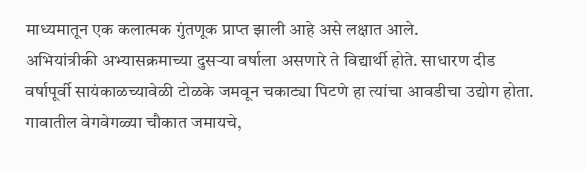माध्यमातून एक कलात्मक गुंतणूक प्राप्त झाली आहे असे लक्षात आले.
अभियांत्रीकी अभ्यासक्रमाच्या दुसऱ्या वर्षाला असणारे ते विद्यार्थी होते. साधारण दीड वर्षापूर्वी सायंकाळच्यावेळी टोळके जमवून चकाट्या पिटणे हा त्यांचा आवडीचा उद्योग होता. गावातील वेगवेगळ्या चौकात जमायचे,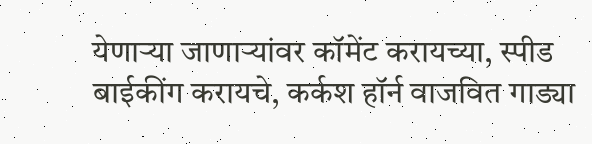येणाऱ्या जाणाऱ्यांवर कॉमेंट करायच्या, स्पीड बाईकींग करायचे, कर्कश हॉर्न वाजवित गाड्या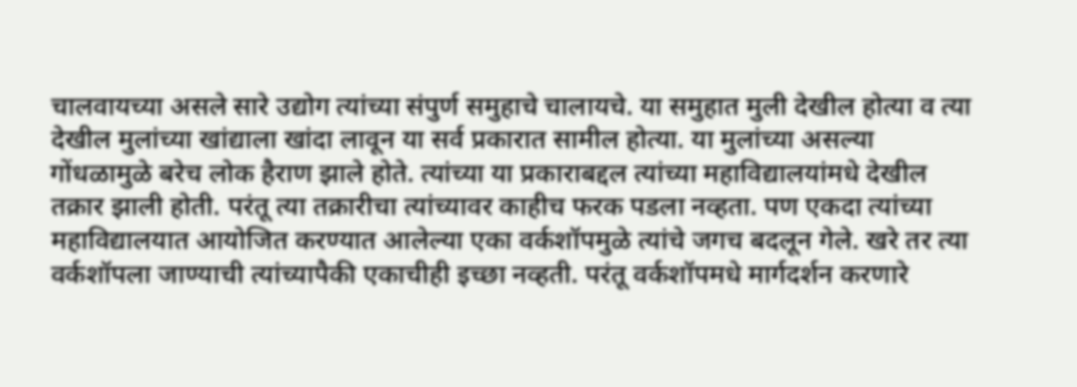चालवायच्या असले सारे उद्योग त्यांच्या संपुर्ण समुहाचे चालायचे. या समुहात मुली देखील होत्या व त्या देखील मुलांच्या खांद्याला खांदा लावून या सर्व प्रकारात सामील होत्या. या मुलांच्या असल्या गोंधळामुळे बरेच लोक हैराण झाले होते. त्यांच्या या प्रकाराबद्दल त्यांच्या महाविद्यालयांमधे देखील तक्रार झाली होती. परंतू त्या तक्रारीचा त्यांच्यावर काहीच फरक पडला नव्हता. पण एकदा त्यांच्या महाविद्यालयात आयोजित करण्यात आलेल्या एका वर्कशॉपमुळे त्यांचे जगच बदलून गेले. खरे तर त्या वर्कशॉपला जाण्याची त्यांच्यापैकी एकाचीही इच्छा नव्हती. परंतू वर्कशॉपमधे मार्गदर्शन करणारे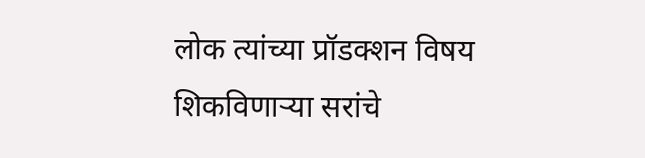लोक त्यांच्या प्रॉडक्शन विषय शिकविणाऱ्या सरांचे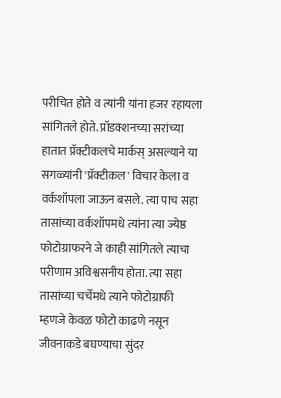परीचित होते व त्यांनी यांना हजर रहायला सांगितले होते. प्रॉडक्शनच्या सरांच्या हातात प्रॅक्टीकलचे मार्कस् असल्याने या सगळ्यांनी 'प्रॅक्टीकल' विचार केला व वर्कशॉपला जाऊन बसले. त्या पाच सहा तासांच्या वर्कशॉपमधे त्यांना त्या ज्येष्ठ फोटोग्राफरने जे काही सांगितले त्याचा परीणाम अविश्वसनीय होता. त्या सहा तासांच्या चर्चेमधे त्याने फोटोग्राफी म्हणजे केवळ फोटो काढणे नसून जीवनाकडे बघण्याचा सुंदर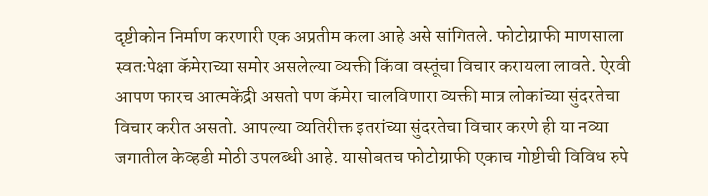दृष्टीकोन निर्माण करणारी एक अप्रतीम कला आहे असे सांगितले. फोटोग्राफी माणसाला स्वतःपेक्षा कॅमेराच्या समोर असलेल्या व्यक्ती किंवा वस्तूंचा विचार करायला लावते. ऐरवी आपण फारच आत्मकेंद्री असतो पण कॅमेरा चालविणारा व्यक्ती मात्र लोकांच्या सुंदरतेचा विचार करीत असतो. आपल्या व्यतिरीक्त इतरांच्या सुंदरतेचा विचार करणे ही या नव्या जगातील केव्हडी मोठी उपलब्धी आहे. यासोबतच फोटोग्राफी एकाच गोष्टीची विविध रुपे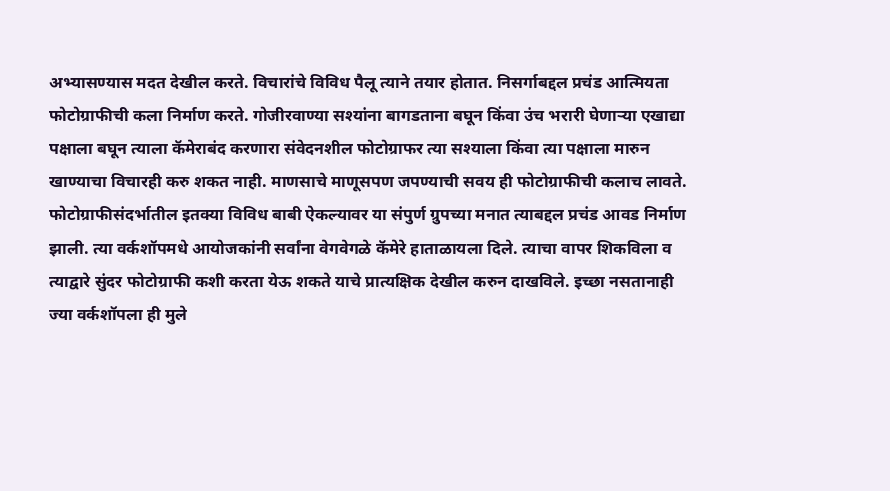अभ्यासण्यास मदत देखील करते. विचारांचे विविध पैलू त्याने तयार होतात. निसर्गाबद्दल प्रचंड आत्मियता फोटोग्राफीची कला निर्माण करते. गोजीरवाण्या सश्यांना बागडताना बघून किंवा उंच भरारी घेणाऱ्या एखाद्या पक्षाला बघून त्याला कॅमेराबंद करणारा संवेदनशील फोटोग्राफर त्या सश्याला किंवा त्या पक्षाला मारुन खाण्याचा विचारही करु शकत नाही. माणसाचे माणूसपण जपण्याची सवय ही फोटोग्राफीची कलाच लावते. फोटोग्राफीसंदर्भातील इतक्या विविध बाबी ऐकल्यावर या संपुर्ण ग्रुपच्या मनात त्याबद्दल प्रचंड आवड निर्माण झाली. त्या वर्कशॉपमधे आयोजकांनी सर्वांना वेगवेगळे कॅमेरे हाताळायला दिले. त्याचा वापर शिकविला व त्याद्वारे सुंदर फोटोग्राफी कशी करता येऊ शकते याचे प्रात्यक्षिक देखील करुन दाखविले. इच्छा नसतानाही ज्या वर्कशॉपला ही मुले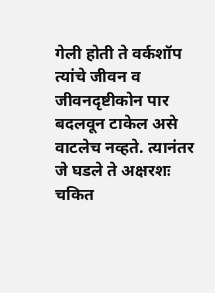गेली होती ते वर्कशॉप त्यांचे जीवन व जीवनदृष्टीकोन पार बदलवून टाकेल असे वाटलेच नव्हते. त्यानंतर जे घडले ते अक्षरशः चकित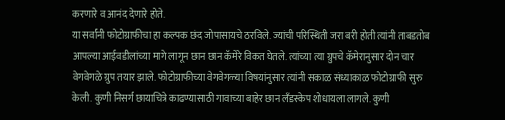करणारे व आनंद देणारे होते.
या सर्वांनी फोटोग्राफीचा हा कल्पक छंद जोपासायचे ठरविले. ज्यांची परिस्थिती जरा बरी होती त्यांनी ताबडतोब आपल्या आईवडीलांच्या मागे लागून छान छान कॅमेरे विकत घेतले. त्यांच्या त्या ग्रुपचे कॅमेरानुसार दोन चार वेगवेगळे ग्रुप तयार झाले. फोटोग्राफीच्या वेगवेगळ्या विषयांनुसार त्यांनी सकाळ संध्याकाळ फोटोग्राफी सुरु केली. कुणी निसर्ग छायाचित्रे काढण्यासाठी गावाच्या बाहेर छान लँडस्केप शोधायला लागले. कुणी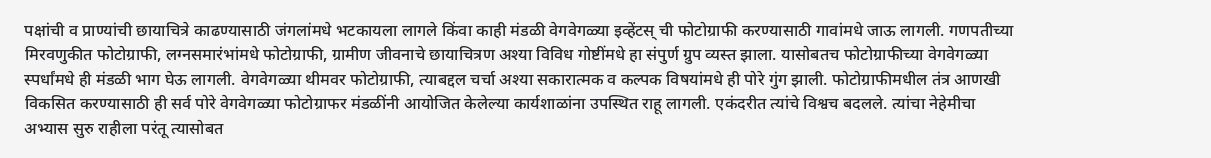पक्षांची व प्राण्यांची छायाचित्रे काढण्यासाठी जंगलांमधे भटकायला लागले किंवा काही मंडळी वेगवेगळ्या इव्हेंटस् ची फोटोग्राफी करण्यासाठी गावांमधे जाऊ लागली. गणपतीच्या मिरवणुकीत फोटोग्राफी, लग्नसमारंभांमधे फोटोग्राफी, ग्रामीण जीवनाचे छायाचित्रण अश्या विविध गोष्टींमधे हा संपुर्ण ग्रुप व्यस्त झाला. यासोबतच फोटोग्राफीच्या वेगवेगळ्या स्पर्धांमधे ही मंडळी भाग घेऊ लागली. वेगवेगळ्या थीमवर फोटोग्राफी, त्याबद्दल चर्चा अश्या सकारात्मक व कल्पक विषयांमधे ही पोरे गुंग झाली. फोटोग्राफीमधील तंत्र आणखी विकसित करण्यासाठी ही सर्व पोरे वेगवेगळ्या फोटोग्राफर मंडळींनी आयोजित केलेल्या कार्यशाळांना उपस्थित राहू लागली. एकंदरीत त्यांचे विश्वच बदलले. त्यांचा नेहेमीचा अभ्यास सुरु राहीला परंतू त्यासोबत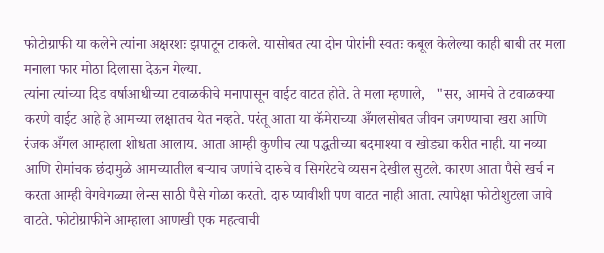फोटोग्राफी या कलेने त्यांना अक्षरशः झपाटून टाकले. यासोबत त्या दोन पोरांनी स्वतः कबूल केलेल्या काही बाबी तर मला मनाला फार मोठा दिलासा देऊन गेल्या.
त्यांना त्यांच्या दिड वर्षाआधीच्या टवाळकीचे मनापासून वाईट वाटत होते. ते मला म्हणाले,   "सर, आमचे ते टवाळक्या करणे वाईट आहे हे आमच्या लक्षातच येत नव्हते. परंतू आता या कॅमेराच्या अँगलसोबत जीवन जगण्याचा खरा आणि रंजक अँगल आम्हाला शोधता आलाय. आता आम्ही कुणीच त्या पद्धतीच्या बदमाश्या व खोड्या करीत नाही. या नव्या आणि रोमांचक छंदामुळे आमच्यातील बऱ्याच जणांचे दारुचे व सिगरेटचे व्यसन देखील सुटले. कारण आता पैसे खर्च न करता आम्ही वेगवेगळ्या लेन्स साठी पैसे गोळा करतो. दारु प्यावीशी पण वाटत नाही आता. त्यापेक्षा फोटोशुटला जावे वाटते. फोटोग्राफीने आम्हाला आणखी एक महत्वाची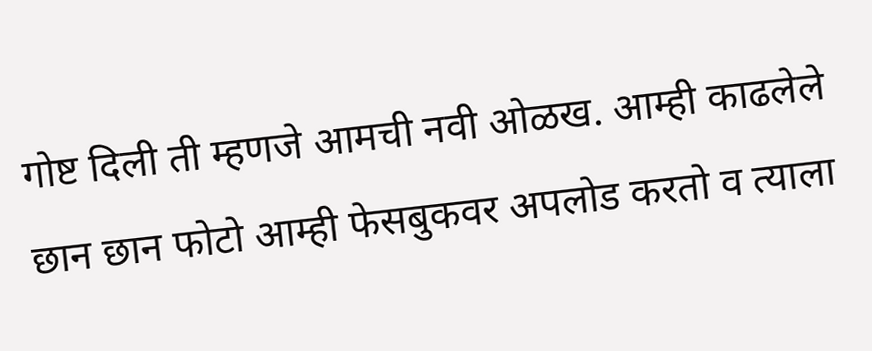गोष्ट दिली ती म्हणजे आमची नवी ओळख. आम्ही काढलेले छान छान फोटो आम्ही फेसबुकवर अपलोड करतो व त्याला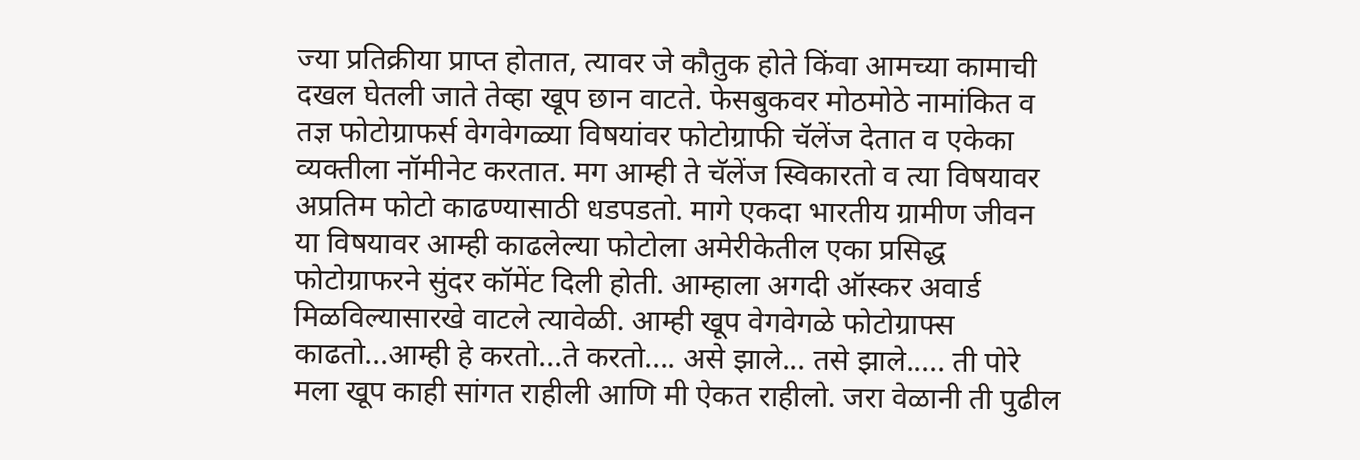ज्या प्रतिक्रीया प्राप्त होतात, त्यावर जे कौतुक होते किंवा आमच्या कामाची दखल घेतली जाते तेव्हा खूप छान वाटते. फेसबुकवर मोठमोठे नामांकित व तज्ञ फोटोग्राफर्स वेगवेगळ्या विषयांवर फोटोग्राफी चॅलेंज देतात व एकेका व्यक्तीला नॉमीनेट करतात. मग आम्ही ते चॅलेंज स्विकारतो व त्या विषयावर अप्रतिम फोटो काढण्यासाठी धडपडतो. मागे एकदा भारतीय ग्रामीण जीवन या विषयावर आम्ही काढलेल्या फोटोला अमेरीकेतील एका प्रसिद्ध फोटोग्राफरने सुंदर कॉमेंट दिली होती. आम्हाला अगदी ऑस्कर अवार्ड मिळविल्यासारखे वाटले त्यावेळी. आम्ही खूप वेगवेगळे फोटोग्राफ्स काढतो...आम्ही हे करतो...ते करतो.... असे झाले... तसे झाले..... ती पोरे मला खूप काही सांगत राहीली आणि मी ऐकत राहीलो. जरा वेळानी ती पुढील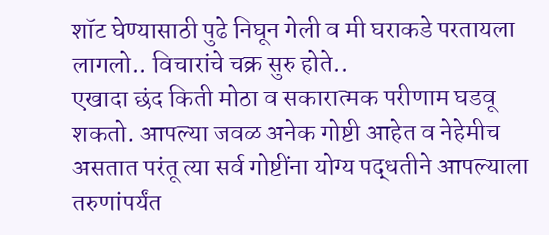शॉट घेण्यासाठी पुढे निघून गेली व मी घराकडे परतायला लागलो.. विचारांचे चक्र सुरु होते..
एखादा छंद किती मोठा व सकारात्मक परीणाम घडवू शकतो. आपल्या जवळ अनेक गोष्टी आहेत व नेहेमीच असतात परंतू त्या सर्व गोष्टींना योग्य पद्धतीने आपल्याला तरुणांपर्यंत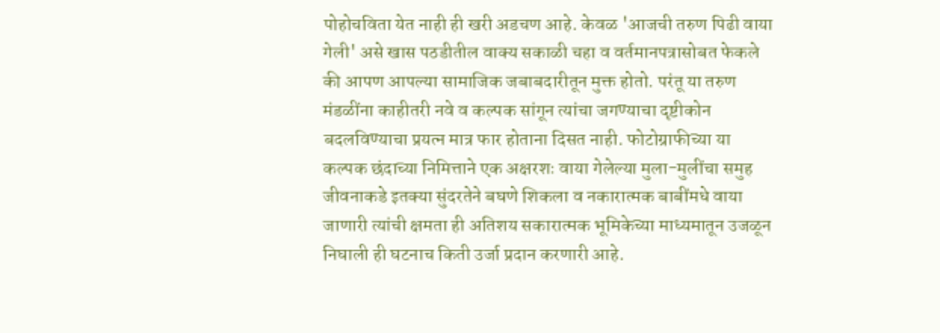पोहोचविता येत नाही ही खरी अडचण आहे. केवळ 'आजची तरुण पिढी वाया गेली' असे खास पठडीतील वाक्य सकाळी चहा व वर्तमानपत्रासोबत फेकले की आपण आपल्या सामाजिक जबाबदारीतून मुक्त होतो. परंतू या तरुण मंडळींना काहीतरी नवे व कल्पक सांगून त्यांचा जगण्याचा दृष्टीकोन बदलविण्याचा प्रयत्न मात्र फार होताना दिसत नाही. फोटोग्राफीच्या या कल्पक छंदाच्या निमित्ताने एक अक्षरशः वाया गेलेल्या मुला-मुलींचा समुह जीवनाकडे इतक्या सुंदरतेने बघणे शिकला व नकारात्मक बाबींमधे वाया जाणारी त्यांची क्षमता ही अतिशय सकारात्मक भूमिकेच्या माध्यमातून उजळून निघाली ही घटनाच किती उर्जा प्रदान करणारी आहे.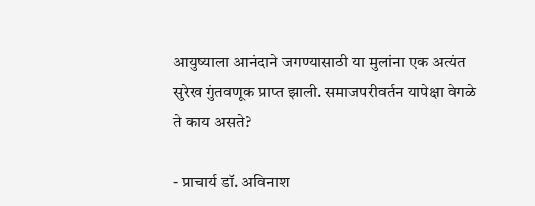आयुष्याला आनंदाने जगण्यासाठी या मुलांना एक अत्यंत सुरेख गुंतवणूक प्राप्त झाली. समाजपरीवर्तन यापेक्षा वेगळे ते काय असते?

- प्राचार्य डॉ. अविनाश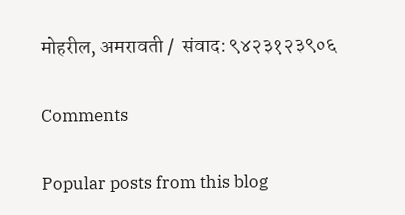मोहरील, अमरावती /  संवाद: ९४२३१२३९०६

Comments

Popular posts from this blog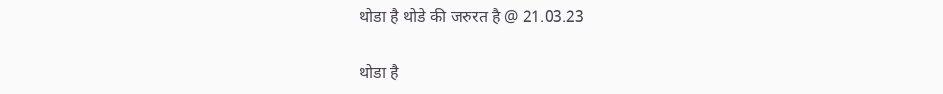थोडा है थोडे की जरुरत है @ 21.03.23

थोडा है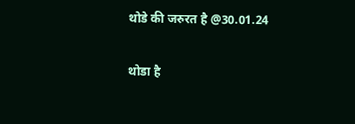थोडे की जरुरत है @30.01.24

थोडा है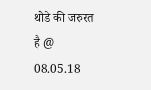थोडे की जरुरत है @ 08.05.18